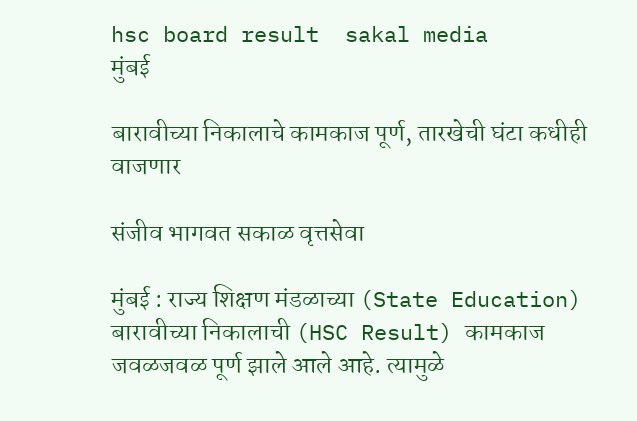hsc board result  sakal media
मुंबई

बारावीच्या निकालाचे कामकाज पूर्ण, तारखेची घंटा कधीही वाजणार

संजीव भागवत सकाळ वृत्तसेवा

मुंबई : राज्य शिक्षण मंडळाच्या (State Education) बारावीच्या निकालाची (HSC Result) कामकाज जवळजवळ पूर्ण झाले आले आहे. त्यामुळे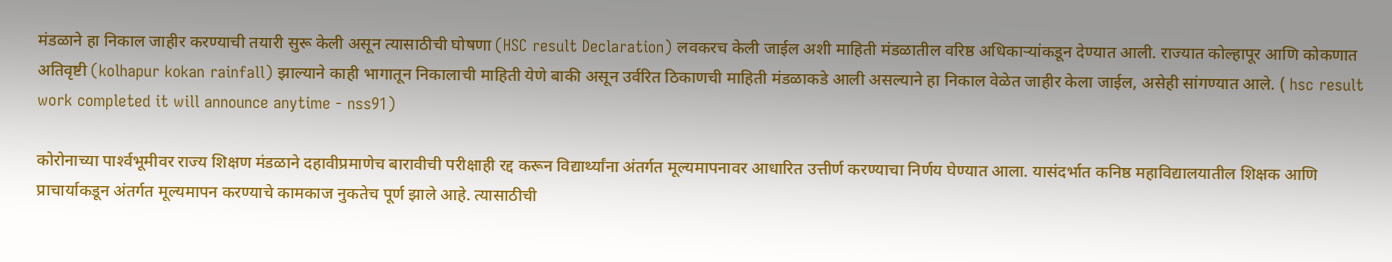मंडळाने हा निकाल जाहीर करण्याची तयारी सुरू केली असून त्यासाठीची घोषणा (HSC result Declaration) लवकरच केली जाईल अशी माहिती मंडळातील वरिष्ठ अधिकाऱ्यांकडून देण्यात आली. राज्यात कोल्हापूर आणि कोकणात अतिवृष्टी (kolhapur kokan rainfall) झाल्याने काही भागातून निकालाची माहिती येणे बाकी असून उर्वरित ठिकाणची माहिती मंडळाकडे आली असल्याने हा निकाल वेळेत जाहीर केला जाईल, असेही सांगण्यात आले. ( hsc result work completed it will announce anytime - nss91)

कोरोनाच्या पार्श्‍वभूमीवर राज्य शिक्षण मंडळाने दहावीप्रमाणेच बारावीची परीक्षाही रद्द करून विद्यार्थ्यांना अंतर्गत मूल्यमापनावर आधारित उत्तीर्ण करण्याचा निर्णय घेण्यात आला. यासंदर्भात कनिष्ठ महाविद्यालयातील शिक्षक आणि प्राचार्याकडून अंतर्गत मूल्यमापन करण्याचे कामकाज नुकतेच पूर्ण झाले आहे. त्यासाठीची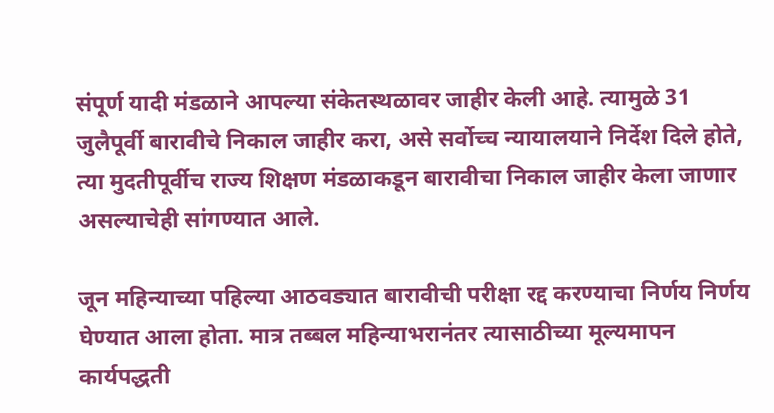संपूर्ण यादी मंडळाने आपल्या संकेतस्थळावर जाहीर केली आहे. त्यामुळे 31 जुलैपूर्वी बारावीचे निकाल जाहीर करा, असे सर्वोच्च न्यायालयाने निर्देश दिले होते, त्या मुदतीपूर्वीच राज्य शिक्षण मंडळाकडून बारावीचा निकाल जाहीर केला जाणार असल्याचेही सांगण्यात आले.

जून महिन्याच्या पहिल्या आठवड्यात बारावीची परीक्षा रद्द करण्याचा निर्णय निर्णय घेण्यात आला होता. मात्र तब्बल महिन्याभरानंतर त्यासाठीच्या मूल्यमापन कार्यपद्धती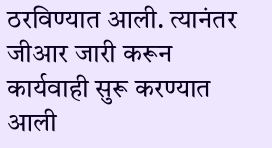ठरविण्यात आली. त्यानंतर जीआर जारी करून कार्यवाही सुरू करण्यात आली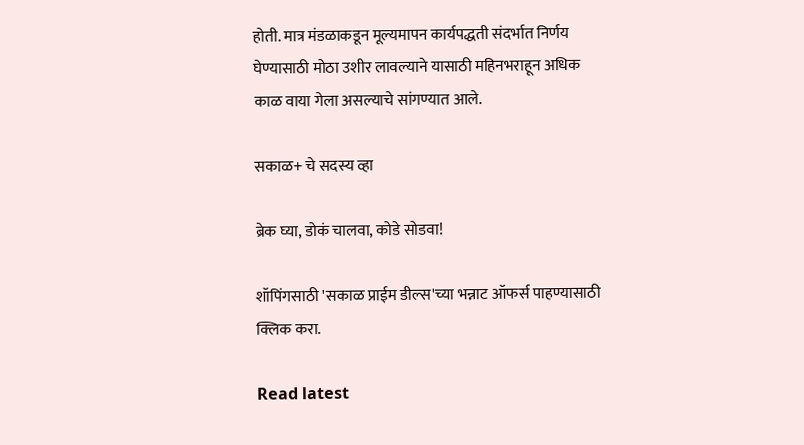होती. मात्र मंडळाकडून मूल्यमापन कार्यपद्धती संदर्भात निर्णय घेण्यासाठी मोठा उशीर लावल्याने यासाठी महिनभराहून अधिक काळ वाया गेला असल्याचे सांगण्यात आले.

सकाळ+ चे सदस्य व्हा

ब्रेक घ्या, डोकं चालवा, कोडे सोडवा!

शॉपिंगसाठी 'सकाळ प्राईम डील्स'च्या भन्नाट ऑफर्स पाहण्यासाठी क्लिक करा.

Read latest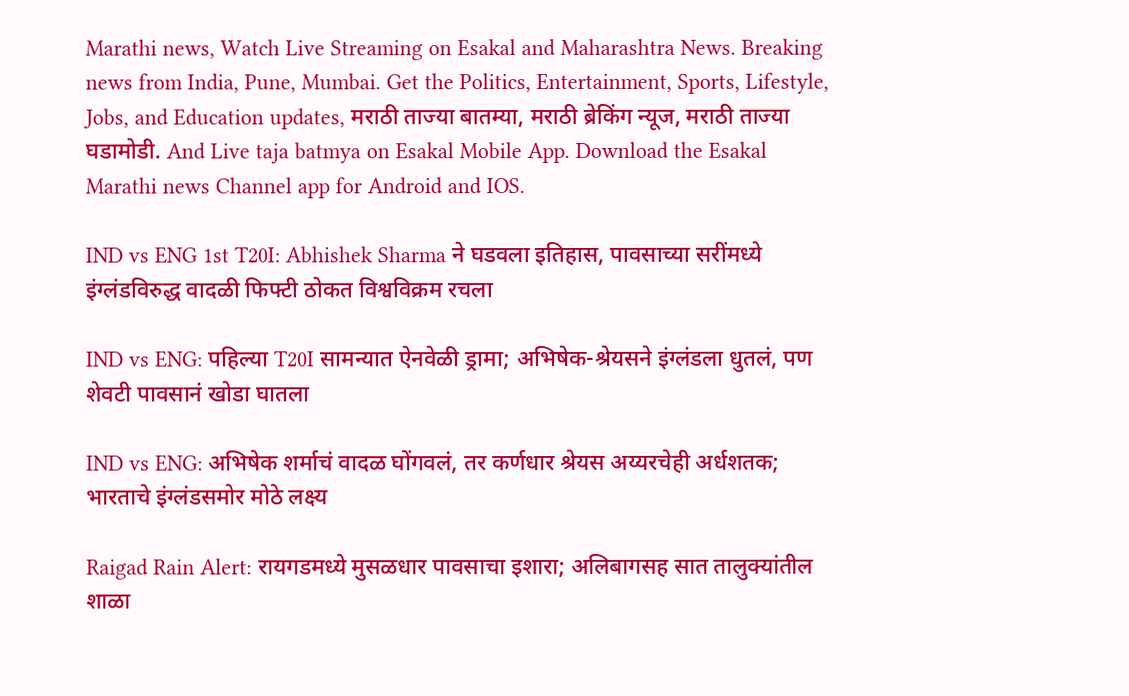Marathi news, Watch Live Streaming on Esakal and Maharashtra News. Breaking news from India, Pune, Mumbai. Get the Politics, Entertainment, Sports, Lifestyle, Jobs, and Education updates, मराठी ताज्या बातम्या, मराठी ब्रेकिंग न्यूज, मराठी ताज्या घडामोडी. And Live taja batmya on Esakal Mobile App. Download the Esakal Marathi news Channel app for Android and IOS.

IND vs ENG 1st T20I: Abhishek Sharma ने घडवला इतिहास, पावसाच्या सरींमध्ये इंग्लंडविरुद्ध वादळी फिफ्टी ठोकत विश्वविक्रम रचला

IND vs ENG: पहिल्या T20I सामन्यात ऐनवेळी ड्रामा; अभिषेक-श्रेयसने इंग्लंडला धुतलं, पण शेवटी पावसानं खोडा घातला

IND vs ENG: अभिषेक शर्माचं वादळ घोंगवलं, तर कर्णधार श्रेयस अय्यरचेही अर्धशतक; भारताचे इंग्लंडसमोर मोठे लक्ष्य

Raigad Rain Alert: रायगडमध्ये मुसळधार पावसाचा इशारा; अलिबागसह सात तालुक्यांतील शाळा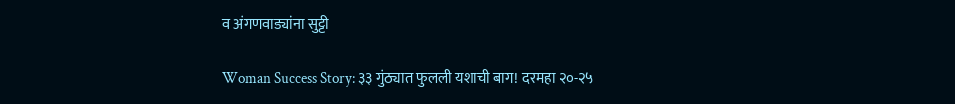व अंगणवाड्यांना सुट्टी

Woman Success Story: ३३ गुंठ्यात फुलली यशाची बाग! दरमहा २०-२५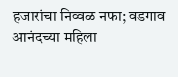हजारांचा निव्वळ नफा; वडगाव आनंदच्या महिला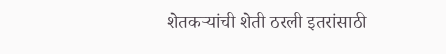शेतकऱ्यांची शेती ठरली इतरांसाठी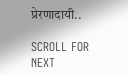प्रेरणादायी..

SCROLL FOR NEXT